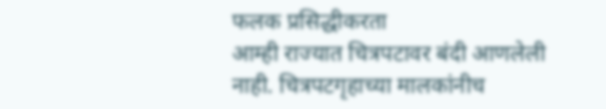फलक प्रसिद्धीकरता
आम्ही राज्यात चित्रपटावर बंदी आणलेली नाही. चित्रपटगृहाच्या मालकांनीच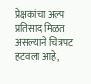प्रेक्षकांचा अल्प प्रतिसाद मिळत असल्याने चित्रपट हटवला आहे,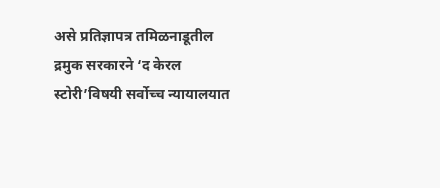असे प्रतिज्ञापत्र तमिळनाडूतील द्रमुक सरकारने ‘द केरल स्टोरी’विषयी सर्वोच्च न्यायालयात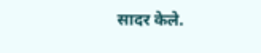सादर केले.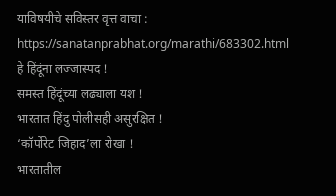याविषयीचे सविस्तर वृत्त वाचा : https://sanatanprabhat.org/marathi/683302.html
हे हिंदूंना लज्जास्पद !
समस्त हिंदूंच्या लढ्याला यश !
भारतात हिंदु पोलीसही असुरक्षित !
‘कॉर्पोरेट जिहाद’ला रोखा !
भारतातील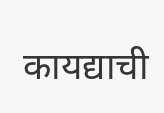कायद्याची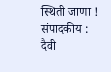स्थिती जाणा !
संपादकीय : दैवी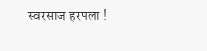स्वरसाज हरपला !